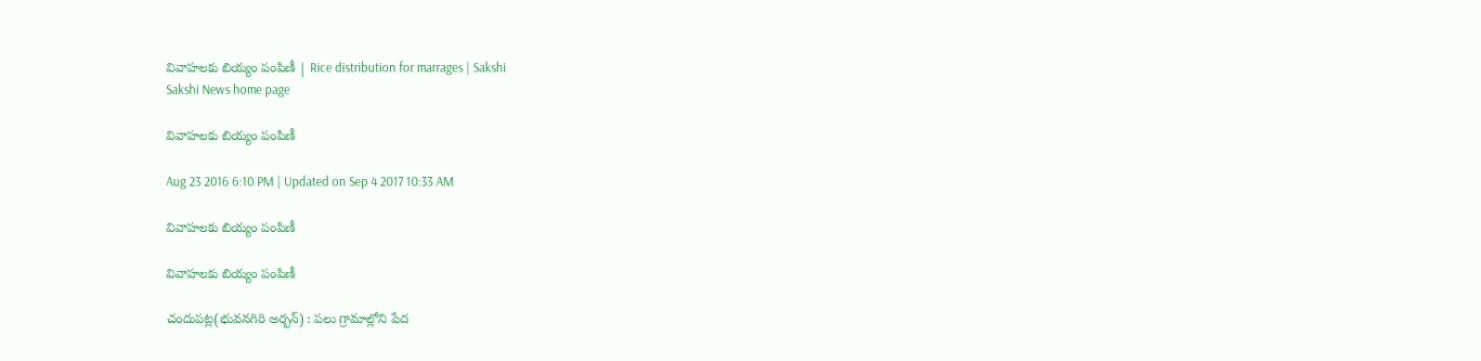వివాహలకు బియ్యం పంపిణీ | Rice distribution for marrages | Sakshi
Sakshi News home page

వివాహలకు బియ్యం పంపిణీ

Aug 23 2016 6:10 PM | Updated on Sep 4 2017 10:33 AM

వివాహలకు బియ్యం పంపిణీ

వివాహలకు బియ్యం పంపిణీ

చందుపట్ల(భువనగిరి అర్బన్‌) : పలు గ్రామాల్లోని పేద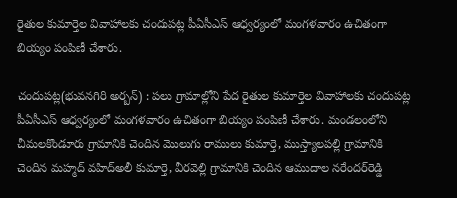రైతుల కుమార్తెల వివాహాలకు చందుపట్ల పీఏసీఎస్‌ ఆధ్వర్యంలో మంగళవారం ఉచితంగా బియ్యం పంపిణీ చేశారు.

చందుపట్ల(భువనగిరి అర్బన్‌) : పలు గ్రామాల్లోని పేద రైతుల కుమార్తెల వివాహాలకు చందుపట్ల పీఏసీఎస్‌ ఆధ్వర్యంలో మంగళవారం ఉచితంగా బియ్యం పంపిణీ చేశారు. మండలంలోని చీమలకొండూరు గ్రామానికి చెందిన మొలుగు రాములు కుమార్తె, ముస్త్యాలపల్లి గ్రామానికి చెందిన మహ్మద్‌ వహిద్‌అలీ కుమార్తె, వీరవెల్లి గ్రామానికి చెందిన ఆముదాల నరేందర్‌రెడ్డి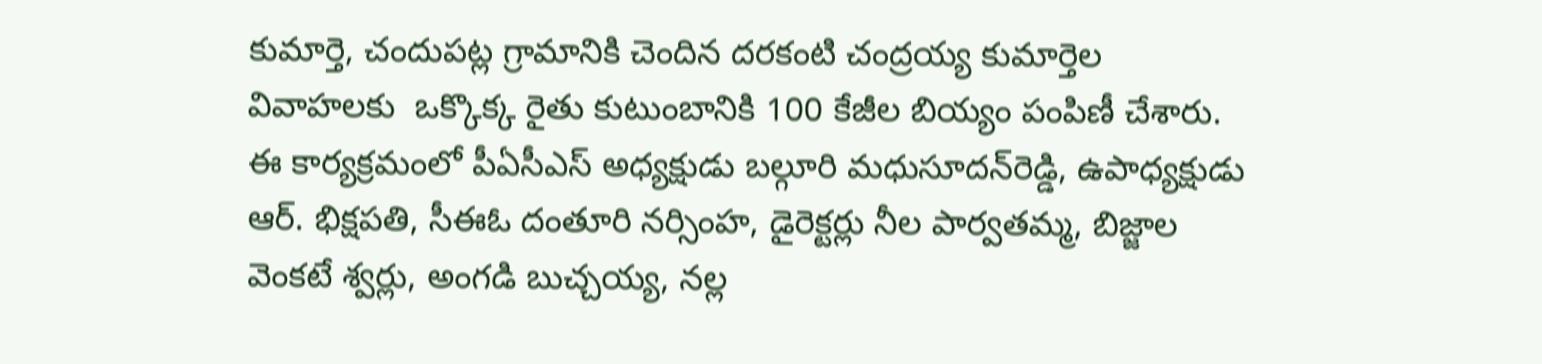కుమార్తె, చందుపట్ల గ్రామానికి చెందిన దరకంటి చంద్రయ్య కుమార్తెల వివాహలకు  ఒక్కొక్క రైతు కుటుంబానికి 100 కేజీల బియ్యం పంపిణీ చేశారు. ఈ కార్యక్రమంలో పీఏసీఎస్‌ అధ్యక్షుడు బల్గూరి మధుసూదన్‌రెడ్డి, ఉపాధ్యక్షుడు ఆర్‌. భిక్షపతి, సీఈఓ దంతూరి నర్సింహ, డైరెక్టర్లు నీల పార్వతమ్మ, బిజ్జాల వెంకటే శ్వర్లు, అంగడి బుచ్చయ్య, నల్ల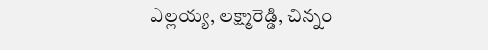ఎల్లయ్య, లక్ష్మారెడ్డి, చిన్నం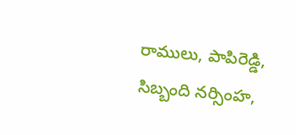రాములు, పాపిరెడ్డి, సిబ్బంది నర్సింహ,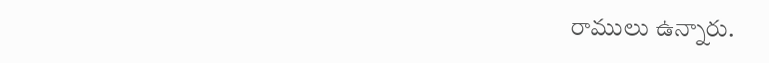రాములు ఉన్నారు.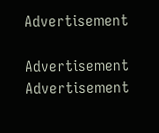Advertisement

Advertisement
Advertisement